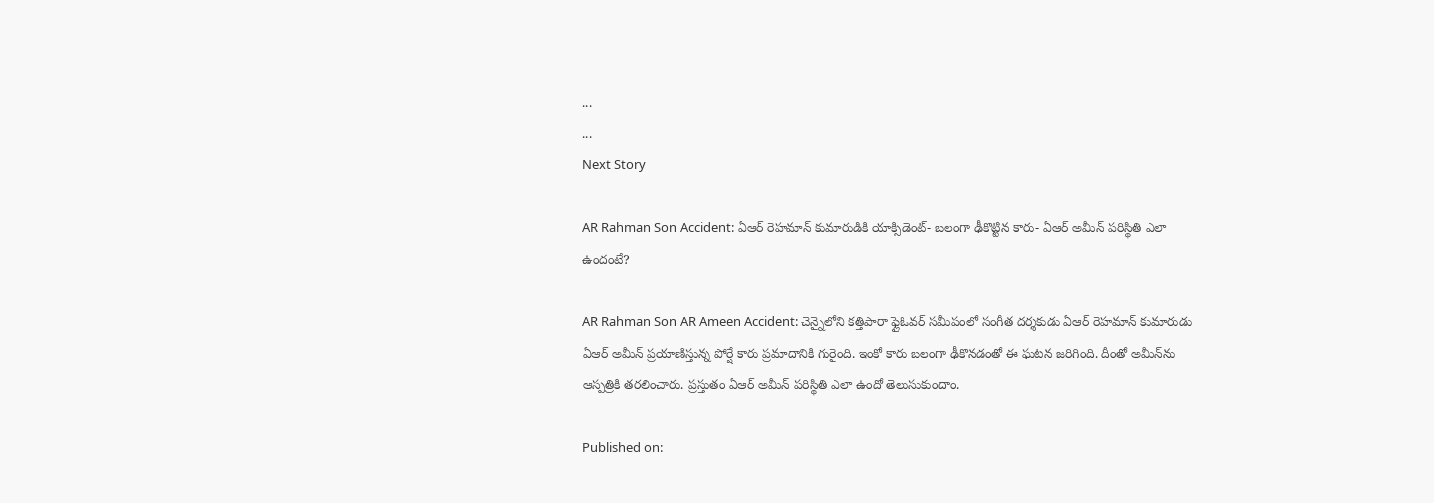...
...
Next Story

AR Rahman Son Accident: ఏఆర్ రెహమాన్ కుమారుడికి యాక్సిడెంట్- బలంగా ఢీకొట్టిన కారు- ఏఆర్ అమీన్ పరిస్థితి ఎలా ఉందంటే?

AR Rahman Son AR Ameen Accident: చెన్నైలోని కత్తిపారా ఫ్లైఓవర్ సమీపంలో సంగీత దర్శకుడు ఏఆర్ రెహమాన్ కుమారుడు ఏఆర్ అమీన్ ప్రయాణిస్తున్న పోర్షే కారు ప్రమాదానికి గురైంది. ఇంకో కారు బలంగా ఢీకొనడంతో ఈ ఘటన జరిగింది. దీంతో అమీన్‌ను ఆస్పత్రికి తరలించారు. ప్రస్తుతం ఏఆర్ అమీన్ పరిస్థితి ఎలా ఉందో తెలుసుకుందాం.

Published on: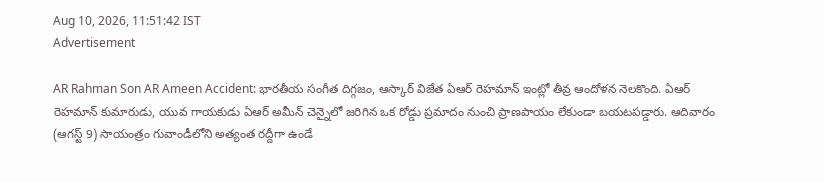Aug 10, 2026, 11:51:42 IST
Advertisement

AR Rahman Son AR Ameen Accident: భారతీయ సంగీత దిగ్గజం, ఆస్కార్ విజేత ఏఆర్ రెహమాన్ ఇంట్లో తీవ్ర ఆందోళన నెలకొంది. ఏఆర్ రెహమాన్ కుమారుడు, యువ గాయకుడు ఏఆర్ అమీన్ చెన్నైలో జరిగిన ఒక రోడ్డు ప్రమాదం నుంచి ప్రాణపాయం లేకుండా బయటపడ్డారు. ఆదివారం (ఆగస్ట్ 9) సాయంత్రం గువాండీలోని అత్యంత రద్దీగా ఉండే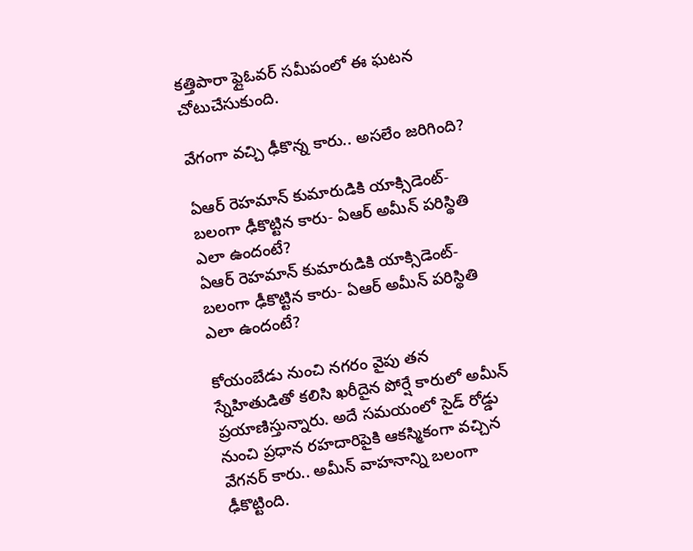కత్తిపారా ఫ్లైఓవర్ సమీపంలో ఈ ఘటన చోటుచేసుకుంది.

వేగంగా వచ్చి ఢీకొన్న కారు.. అసలేం జరిగింది?

ఏఆర్ రెహమాన్ కుమారుడికి యాక్సిడెంట్- బలంగా ఢీకొట్టిన కారు- ఏఆర్ అమీన్ పరిస్థితి ఎలా ఉందంటే?
ఏఆర్ రెహమాన్ కుమారుడికి యాక్సిడెంట్- బలంగా ఢీకొట్టిన కారు- ఏఆర్ అమీన్ పరిస్థితి ఎలా ఉందంటే?

కోయంబేడు నుంచి నగరం వైపు తన స్నేహితుడితో కలిసి ఖరీదైన పోర్షే కారులో అమీన్ ప్రయాణిస్తున్నారు. అదే సమయంలో సైడ్ రోడ్డు నుంచి ప్రధాన రహదారిపైకి ఆకస్మికంగా వచ్చిన వేగనర్ కారు.. అమీన్ వాహనాన్ని బలంగా ఢీకొట్టింది.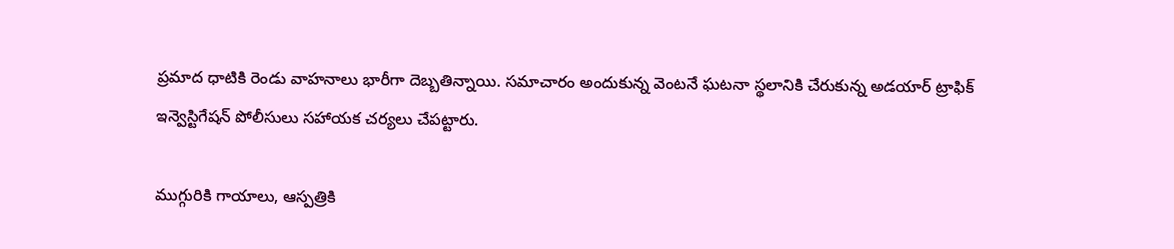ప్రమాద ధాటికి రెండు వాహనాలు భారీగా దెబ్బతిన్నాయి. సమాచారం అందుకున్న వెంటనే ఘటనా స్థలానికి చేరుకున్న అడయార్ ట్రాఫిక్ ఇన్వెస్టిగేషన్ పోలీసులు సహాయక చర్యలు చేపట్టారు.

ముగ్గురికి గాయాలు, ఆస్పత్రికి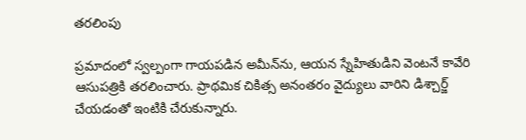తరలింపు

ప్రమాదంలో స్వల్పంగా గాయపడిన అమీన్‌ను, ఆయన స్నేహితుడిని వెంటనే కావేరి ఆసుపత్రికి తరలించారు. ప్రాథమిక చికిత్స అనంతరం వైద్యులు వారిని డిశ్చార్జ్ చేయడంతో ఇంటికి చేరుకున్నారు.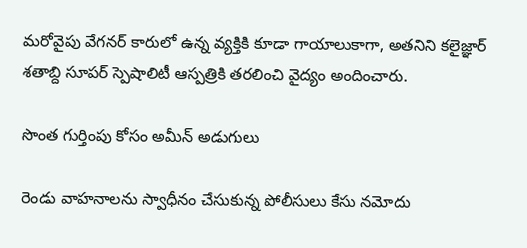మరోవైపు వేగనర్ కారులో ఉన్న వ్యక్తికి కూడా గాయాలుకాగా, అతనిని కలైజ్ఞార్ శతాబ్ది సూపర్ స్పెషాలిటీ ఆస్పత్రికి తరలించి వైద్యం అందించారు.

సొంత గుర్తింపు కోసం అమీన్ అడుగులు

రెండు వాహనాలను స్వాధీనం చేసుకున్న పోలీసులు కేసు నమోదు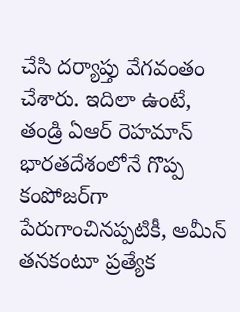చేసి దర్యాప్తు వేగవంతం చేశారు. ఇదిలా ఉంటే, తండ్రి ఏఆర్ రెహమాన్ భారతదేశంలోనే గొప్ప కంపోజర్‌గా పేరుగాంచినప్పటికీ, అమీన్ తనకంటూ ప్రత్యేక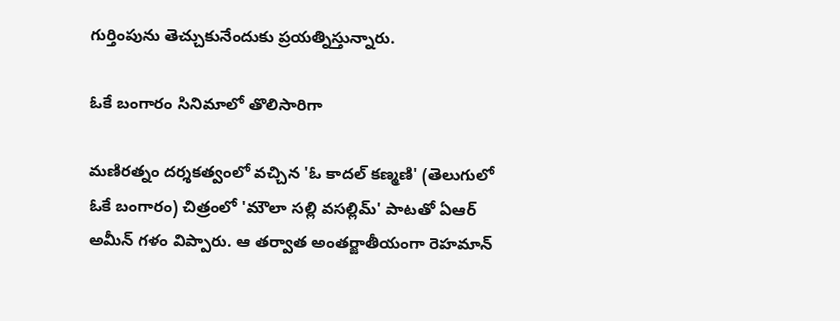గుర్తింపును తెచ్చుకునేందుకు ప్రయత్నిస్తున్నారు.

ఓకే బంగారం సినిమాలో తొలిసారిగా

మణిరత్నం దర్శకత్వంలో వచ్చిన 'ఓ కాదల్ కణ్మణి' (తెలుగులో ఓకే బంగారం) చిత్రంలో 'మౌలా సల్లి వసల్లిమ్' పాటతో ఏఆర్ అమీన్ గళం విప్పారు. ఆ తర్వాత అంతర్జాతీయంగా రెహమాన్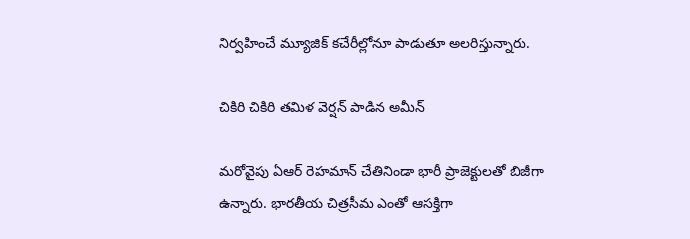నిర్వహించే మ్యూజిక్ కచేరీల్లోనూ పాడుతూ అలరిస్తున్నారు.

చికిరి చికిరి తమిళ వెర్షన్ పాడిన అమీన్

మరోవైపు ఏఆర్ రెహమాన్ చేతినిండా భారీ ప్రాజెక్టులతో బిజీగా ఉన్నారు. భారతీయ చిత్రసీమ ఎంతో ఆసక్తిగా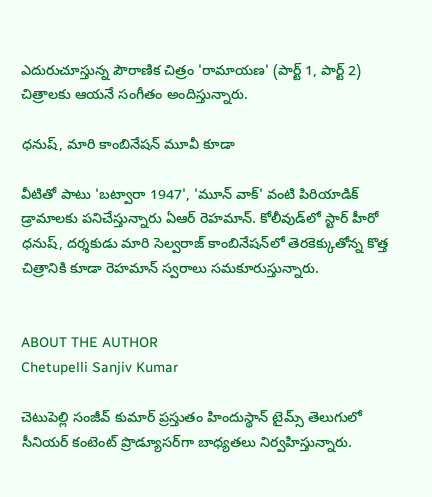ఎదురుచూస్తున్న పౌరాణిక చిత్రం 'రామాయణ' (పార్ట్ 1, పార్ట్ 2) చిత్రాలకు ఆయనే సంగీతం అందిస్తున్నారు.

ధనుష్, మారి కాంబినేషన్ మూవీ కూడా

వీటితో పాటు 'బట్వారా 1947', 'మూన్ వాక్' వంటి పిరియాడిక్ డ్రామాలకు పనిచేస్తున్నారు ఏఆర్ రెహమాన్. కోలీవుడ్‌లో స్టార్ హీరో ధనుష్, దర్శకుడు మారి సెల్వరాజ్ కాంబినేషన్‌లో తెరకెక్కుతోన్న కొత్త చిత్రానికి కూడా రెహమాన్ స్వరాలు సమకూరుస్తున్నారు.


ABOUT THE AUTHOR
Chetupelli Sanjiv Kumar

చెటుపెల్లి సంజీవ్ కుమార్ ప్రస్తుతం హిందుస్థాన్ టైమ్స్ తెలుగులో సీనియర్ కంటెంట్ ప్రొడ్యూసర్‌గా బాధ్యతలు నిర్వహిస్తున్నారు.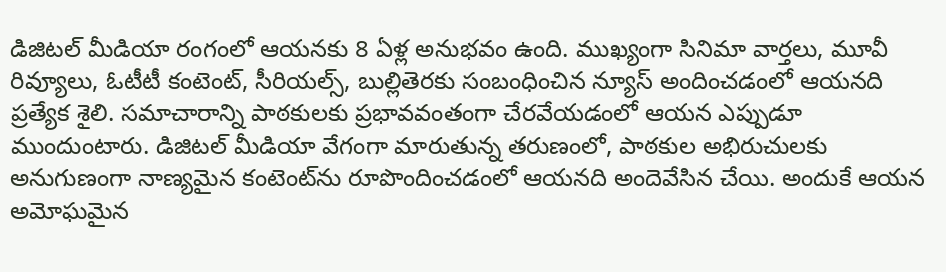డిజిటల్ మీడియా రంగంలో ఆయనకు 8 ఏళ్ల అనుభవం ఉంది. ముఖ్యంగా సినిమా వార్తలు, మూవీ రివ్యూలు, ఓటీటీ కంటెంట్, సీరియల్స్, బుల్లితెరకు సంబంధించిన న్యూస్ అందించడంలో ఆయనది ప్రత్యేక శైలి. సమాచారాన్ని పాఠకులకు ప్రభావవంతంగా చేరవేయడంలో ఆయన ఎప్పుడూ ముందుంటారు. డిజిటల్ మీడియా వేగంగా మారుతున్న తరుణంలో, పాఠకుల అభిరుచులకు అనుగుణంగా నాణ్యమైన కంటెంట్‌ను రూపొందించడంలో ఆయనది అందెవేసిన చేయి. అందుకే ఆయన అమోఘమైన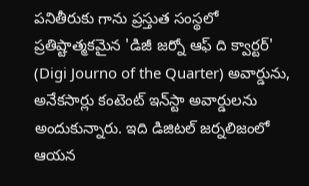పనితీరుకు గాను ప్రస్తుత సంస్థలో ప్రతిష్టాత్మకమైన 'డిజీ జర్నో ఆఫ్ ది క్వార్టర్' (Digi Journo of the Quarter) అవార్డును, అనేకసార్లు కంటెంట్ ఇన్‌స్టా అవార్డులను అందుకున్నారు. ఇది డిజిటల్ జర్నలిజంలో ఆయన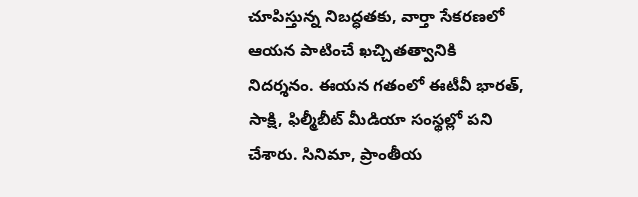చూపిస్తున్న నిబద్ధతకు, వార్తా సేకరణలో ఆయన పాటించే ఖచ్చితత్వానికి నిదర్శనం. ఈయన గతంలో ఈటీవీ భారత్, సాక్షి, ఫిల్మీబీట్ మీడియా సంస్థల్లో పని చేశారు. సినిమా, ప్రాంతీయ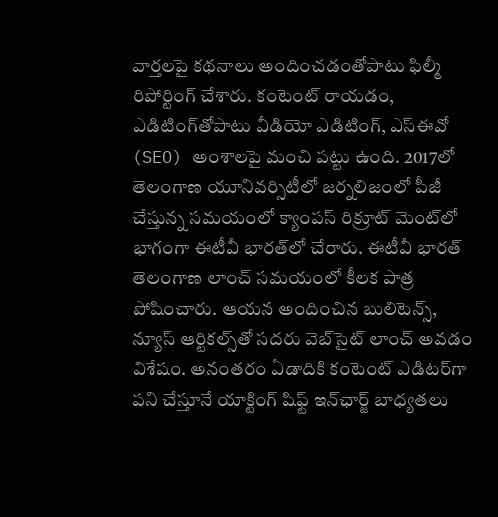వార్తలపై కథనాలు అందించడంతోపాటు ఫిల్మీ రిపోర్టింగ్ చేశారు. కంటెంట్ రాయడం, ఎడిటింగ్‌తోపాటు వీడియో ఎడిటింగ్, ఎస్‌ఈవో (SEO) అంశాలపై మంచి పట్టు ఉంది. 2017లో తెలంగాణ యూనివర్సిటీలో జర్నలిజంలో పీజీ చేస్తున్న సమయంలో క్యాంపస్ రిక్రూట్ మెంట్‌లో భాగంగా ఈటీవీ భారత్‌లో చేరారు. ఈటీవీ భారత్ తెలంగాణ లాంచ్ సమయంలో కీలక పాత్ర పోషించారు. ఆయన అందించిన బులిటెన్స్, న్యూస్ ఆర్టికల్స్‌తో సదరు వెబ్‌సైట్ లాంచ్ అవడం విశేషం. అనంతరం ఏడాదికి కంటెంట్ ఎడిటర్‌గా పని చేస్తూనే యాక్టింగ్ షిఫ్ట్ ఇన్‌ఛార్జ్ బాధ్యతలు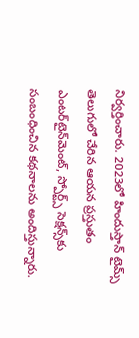నిర్వర్తించారు. 2023లో హిందుస్తాన్ టైమ్స్ తెలుగులో చేరిన ఆయన ప్రస్తుతం ఎంటర్‌టైన్‌మెంట్, స్పోర్ట్స్ సెక్షన్స్‌కు సంబంధించిన కథనాలను అందిస్తున్నారు.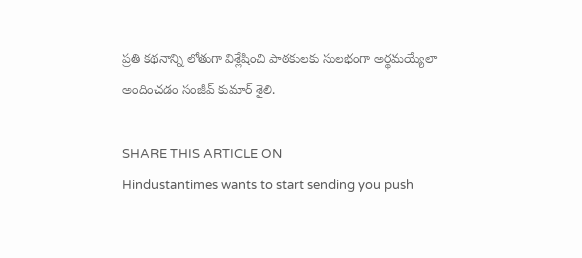ప్రతి కథనాన్ని లోతుగా విశ్లేషించి పాఠకులకు సులభంగా అర్థమయ్యేలా అందించడం సంజీవ్ కుమార్ శైలి.

SHARE THIS ARTICLE ON
Hindustantimes wants to start sending you push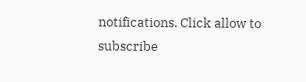notifications. Click allow to subscribe